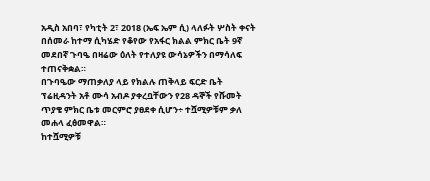አዲስ አበባ፣ የካቲት 2፣ 2018 (ኤፍ ኤም ሲ) ላለፉት ሦስት ቀናት በሰመራ ከተማ ሲካሄድ የቆየው የአፋር ክልል ምክር ቤት 9ኛ መደበኛ ጉባዔ በዛሬው ዕለት የተለያዩ ውሳኔዎችን በማሳለፍ ተጠናቅቋል።
በጉባዔው ማጠቃለያ ላይ የክልሉ ጠቅላይ ፍርድ ቤት ፕሬዚዳንት አቶ ሙሳ አብዶ ያቀረቧቸውን የ28 ዳኞች የሹመት ጥያቄ ምክር ቤቱ መርምሮ ያፀደቀ ሲሆን÷ ተሿሚዎቹም ቃለ መሐላ ፈፅመዋል።
ከተሿሚዎቹ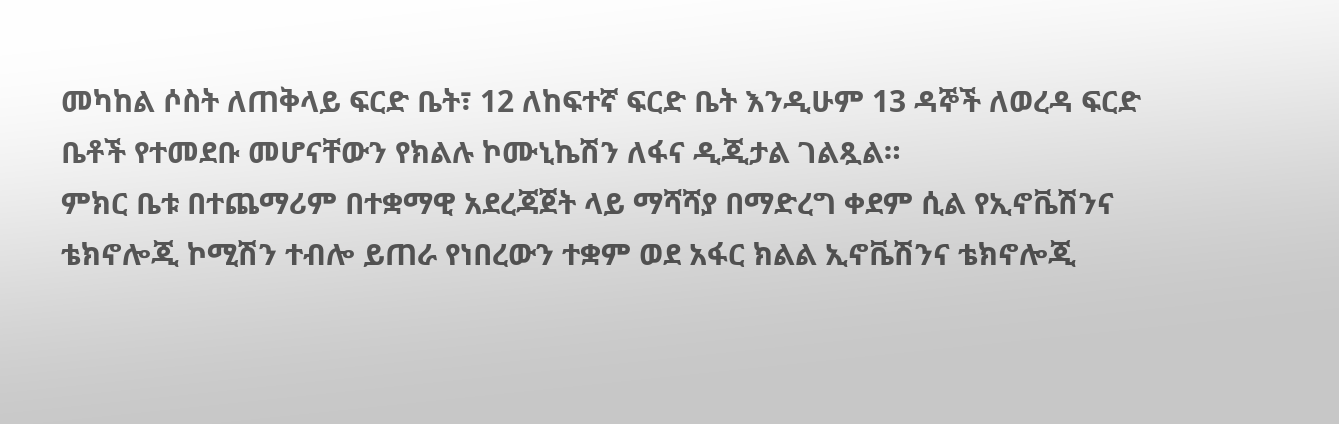መካከል ሶስት ለጠቅላይ ፍርድ ቤት፣ 12 ለከፍተኛ ፍርድ ቤት እንዲሁም 13 ዳኞች ለወረዳ ፍርድ ቤቶች የተመደቡ መሆናቸውን የክልሉ ኮሙኒኬሽን ለፋና ዲጂታል ገልጿል።
ምክር ቤቱ በተጨማሪም በተቋማዊ አደረጃጀት ላይ ማሻሻያ በማድረግ ቀደም ሲል የኢኖቬሽንና ቴክኖሎጂ ኮሚሽን ተብሎ ይጠራ የነበረውን ተቋም ወደ አፋር ክልል ኢኖቬሽንና ቴክኖሎጂ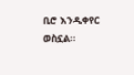ቢሮ እንዲቀየር ወስኗል።